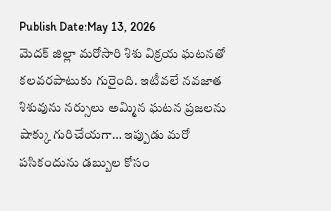Publish Date:May 13, 2026
మెదక్ జిల్లా మరోసారి శిశు విక్రయ ఘటనతో కలవరపాటుకు గురైంది. ఇటీవలే నవజాత శిశువును నర్సులు అమ్మిన ఘటన ప్రజలను షాక్కు గురిచేయగా… ఇప్పుడు మరో పసికందును డబ్బుల కోసం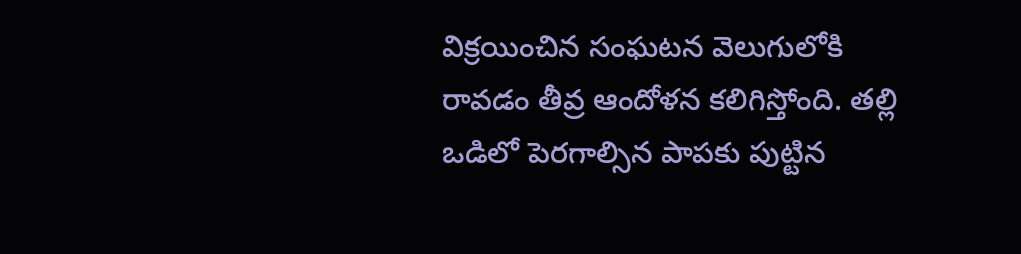విక్రయించిన సంఘటన వెలుగులోకి రావడం తీవ్ర ఆందోళన కలిగిస్తోంది. తల్లి ఒడిలో పెరగాల్సిన పాపకు పుట్టిన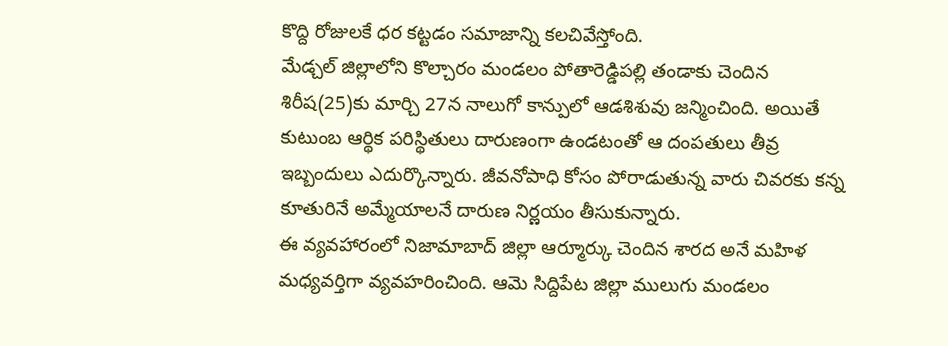కొద్ది రోజులకే ధర కట్టడం సమాజాన్ని కలచివేస్తోంది.
మేడ్చల్ జిల్లాలోని కొల్చారం మండలం పోతారెడ్డిపల్లి తండాకు చెందిన శిరీష(25)కు మార్చి 27న నాలుగో కాన్పులో ఆడశిశువు జన్మించింది. అయితే కుటుంబ ఆర్థిక పరిస్థితులు దారుణంగా ఉండటంతో ఆ దంపతులు తీవ్ర ఇబ్బందులు ఎదుర్కొన్నారు. జీవనోపాధి కోసం పోరాడుతున్న వారు చివరకు కన్న కూతురినే అమ్మేయాలనే దారుణ నిర్ణయం తీసుకున్నారు.
ఈ వ్యవహారంలో నిజామాబాద్ జిల్లా ఆర్మూర్కు చెందిన శారద అనే మహిళ మధ్యవర్తిగా వ్యవహరించింది. ఆమె సిద్దిపేట జిల్లా ములుగు మండలం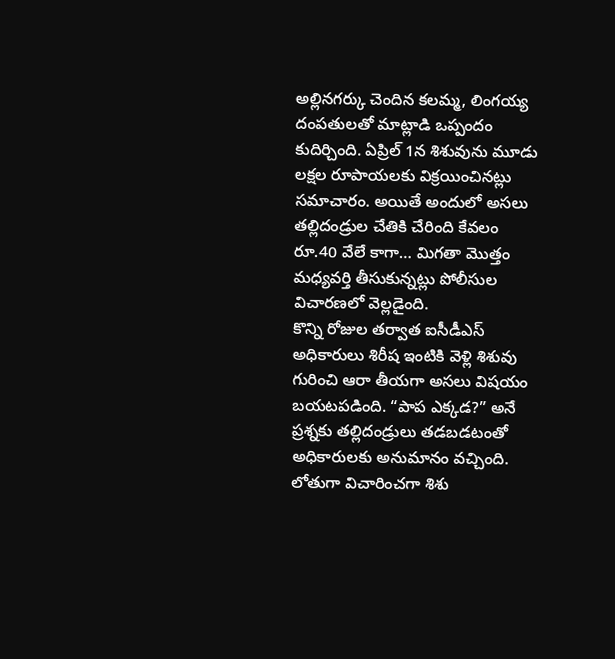అల్లినగర్కు చెందిన కలమ్మ, లింగయ్య దంపతులతో మాట్లాడి ఒప్పందం కుదిర్చింది. ఏప్రిల్ 1న శిశువును మూడు లక్షల రూపాయలకు విక్రయించినట్లు సమాచారం. అయితే అందులో అసలు తల్లిదండ్రుల చేతికి చేరింది కేవలం రూ.40 వేలే కాగా… మిగతా మొత్తం మధ్యవర్తి తీసుకున్నట్లు పోలీసుల విచారణలో వెల్లడైంది.
కొన్ని రోజుల తర్వాత ఐసీడీఎస్ అధికారులు శిరీష ఇంటికి వెళ్లి శిశువు గురించి ఆరా తీయగా అసలు విషయం బయటపడింది. “పాప ఎక్కడ?” అనే ప్రశ్నకు తల్లిదండ్రులు తడబడటంతో అధికారులకు అనుమానం వచ్చింది. లోతుగా విచారించగా శిశు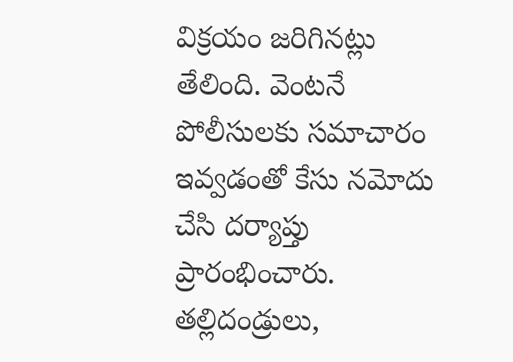విక్రయం జరిగినట్లు తేలింది. వెంటనే పోలీసులకు సమాచారం ఇవ్వడంతో కేసు నమోదు చేసి దర్యాప్తు ప్రారంభించారు. తల్లిదండ్రులు,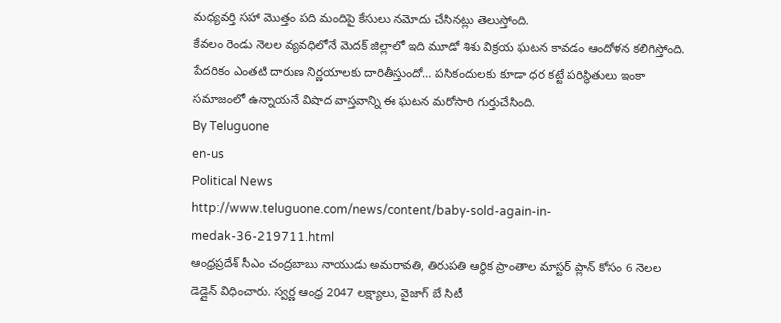మధ్యవర్తి సహా మొత్తం పది మందిపై కేసులు నమోదు చేసినట్లు తెలుస్తోంది.
కేవలం రెండు నెలల వ్యవధిలోనే మెదక్ జిల్లాలో ఇది మూడో శిశు విక్రయ ఘటన కావడం ఆందోళన కలిగిస్తోంది. పేదరికం ఎంతటి దారుణ నిర్ణయాలకు దారితీస్తుందో… పసికందులకు కూడా ధర కట్టే పరిస్థితులు ఇంకా సమాజంలో ఉన్నాయనే విషాద వాస్తవాన్ని ఈ ఘటన మరోసారి గుర్తుచేసింది.
By Teluguone
en-us
Political News
http://www.teluguone.com/news/content/baby-sold-again-in-medak-36-219711.html
ఆంధ్రప్రదేశ్ సీఎం చంద్రబాబు నాయుడు అమరావతి, తిరుపతి ఆర్థిక ప్రాంతాల మాస్టర్ ప్లాన్ కోసం 6 నెలల డెడ్లైన్ విధించారు. స్వర్ణ ఆంధ్ర 2047 లక్ష్యాలు, వైజాగ్ బే సిటీ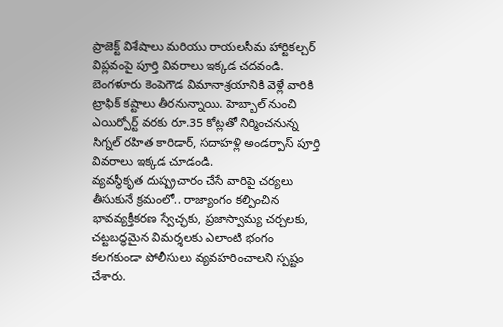ప్రాజెక్ట్ విశేషాలు మరియు రాయలసీమ హార్టికల్చర్ విప్లవంపై పూర్తి వివరాలు ఇక్కడ చదవండి.
బెంగళూరు కెంపెగౌడ విమానాశ్రయానికి వెళ్లే వారికి ట్రాఫిక్ కష్టాలు తీరనున్నాయి. హెబ్బాల్ నుంచి ఎయిర్పోర్ట్ వరకు రూ.35 కోట్లతో నిర్మించనున్న సిగ్నల్ రహిత కారిడార్, సదాహళ్లి అండర్పాస్ పూర్తి వివరాలు ఇక్కడ చూడండి.
వ్యవస్థీకృత దుష్ప్రచారం చేసే వారిపై చర్యలు తీసుకునే క్రమంలో.. రాజ్యాంగం కల్పించిన భావవ్యక్తీకరణ స్వేచ్ఛకు, ప్రజాస్వామ్య చర్చలకు, చట్టబద్ధమైన విమర్శలకు ఎలాంటి భంగం కలగకుండా పోలీసులు వ్యవహరించాలని స్పష్టం చేశారు.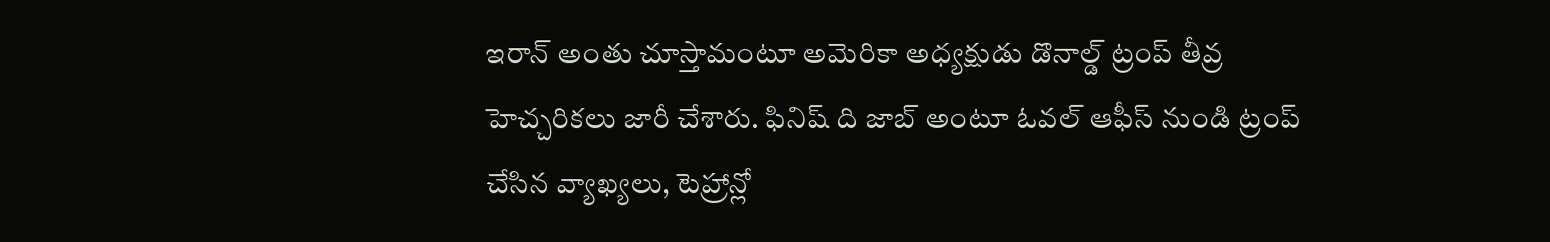ఇరాన్ అంతు చూస్తామంటూ అమెరికా అధ్యక్షుడు డొనాల్డ్ ట్రంప్ తీవ్ర హెచ్చరికలు జారీ చేశారు. ఫినిష్ ది జాబ్ అంటూ ఓవల్ ఆఫీస్ నుండి ట్రంప్ చేసిన వ్యాఖ్యలు, టెహ్రాన్లో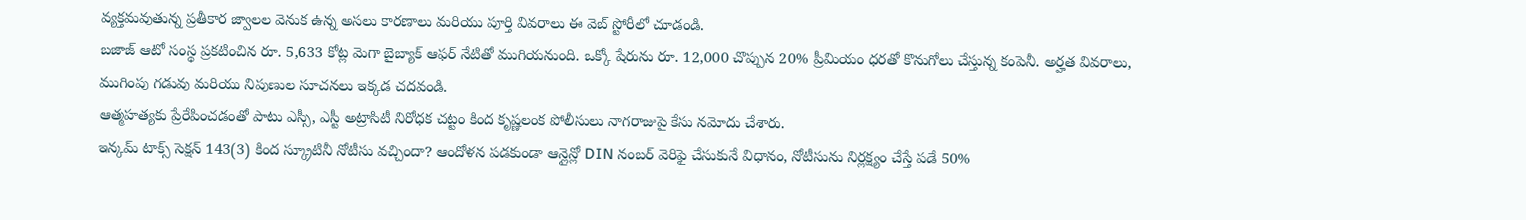వ్యక్తమవుతున్న ప్రతీకార జ్వాలల వెనుక ఉన్న అసలు కారణాలు మరియు పూర్తి వివరాలు ఈ వెబ్ స్టోరీలో చూడండి.
బజాజ్ ఆటో సంస్థ ప్రకటించిన రూ. 5,633 కోట్ల మెగా బైబ్యాక్ ఆఫర్ నేటితో ముగియనుంది. ఒక్కో షేరును రూ. 12,000 చొప్పున 20% ప్రీమియం ధరతో కొనుగోలు చేస్తున్న కంపెనీ. అర్హత వివరాలు, ముగింపు గడువు మరియు నిపుణుల సూచనలు ఇక్కడ చదవండి.
ఆత్మహత్యకు ప్రేరేపించడంతో పాటు ఎస్సీ, ఎస్టీ అట్రాసిటీ నిరోధక చట్టం కింద కృష్ణలంక పోలీసులు నాగరాజుపై కేసు నమోదు చేశారు.
ఇన్కమ్ టాక్స్ సెక్షన్ 143(3) కింద స్క్రూటినీ నోటీసు వచ్చిందా? ఆందోళన పడకుండా ఆన్లైన్లో DIN నంబర్ వెరిఫై చేసుకునే విధానం, నోటీసును నిర్లక్ష్యం చేస్తే పడే 50%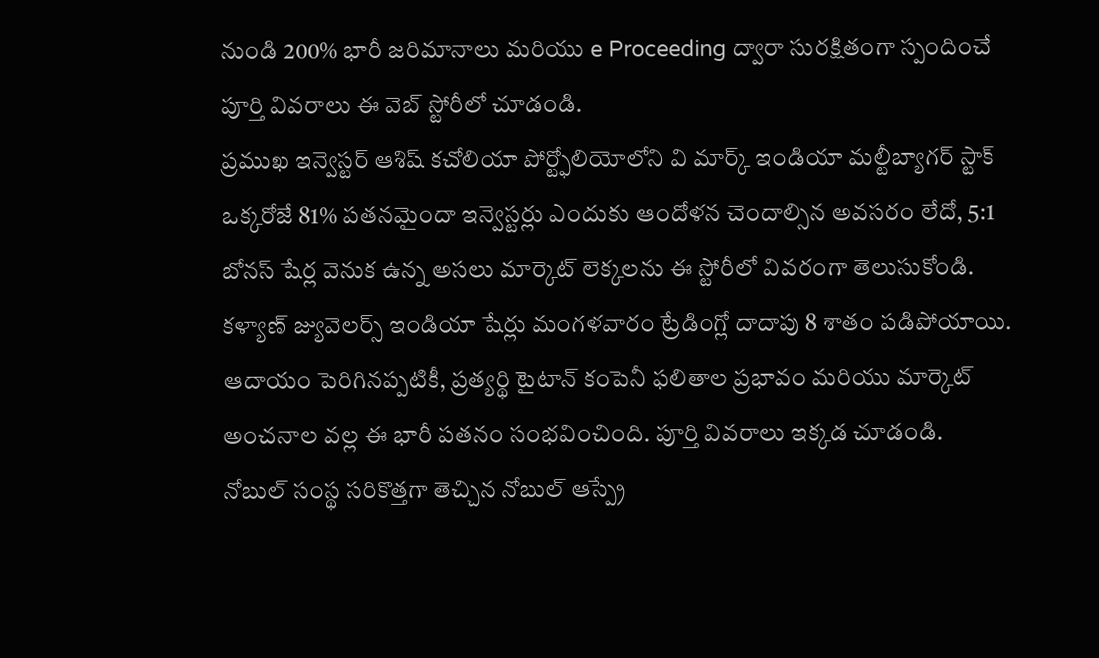నుండి 200% భారీ జరిమానాలు మరియు e Proceeding ద్వారా సురక్షితంగా స్పందించే పూర్తి వివరాలు ఈ వెబ్ స్టోరీలో చూడండి.
ప్రముఖ ఇన్వెస్టర్ ఆశిష్ కచోలియా పోర్ట్ఫోలియోలోని వి మార్క్ ఇండియా మల్టీబ్యాగర్ స్టాక్ ఒక్కరోజే 81% పతనమైందా ఇన్వెస్టర్లు ఎందుకు ఆందోళన చెందాల్సిన అవసరం లేదో, 5:1 బోనస్ షేర్ల వెనుక ఉన్న అసలు మార్కెట్ లెక్కలను ఈ స్టోరీలో వివరంగా తెలుసుకోండి.
కళ్యాణ్ జ్యువెలర్స్ ఇండియా షేర్లు మంగళవారం ట్రేడింగ్లో దాదాపు 8 శాతం పడిపోయాయి. ఆదాయం పెరిగినప్పటికీ, ప్రత్యర్థి టైటాన్ కంపెనీ ఫలితాల ప్రభావం మరియు మార్కెట్ అంచనాల వల్ల ఈ భారీ పతనం సంభవించింది. పూర్తి వివరాలు ఇక్కడ చూడండి.
నోబుల్ సంస్థ సరికొత్తగా తెచ్చిన నోబుల్ ఆస్ప్రే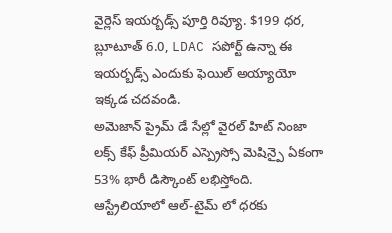వైర్లెస్ ఇయర్బడ్స్ పూర్తి రివ్యూ. $199 ధర, బ్లూటూత్ 6.0, LDAC సపోర్ట్ ఉన్నా ఈ ఇయర్బడ్స్ ఎందుకు ఫెయిల్ అయ్యాయో ఇక్కడ చదవండి.
అమెజాన్ ప్రైమ్ డే సేల్లో వైరల్ హిట్ నింజా లక్స్ కేఫ్ ప్రీమియర్ ఎస్ప్రెస్సో మెషిన్పై ఏకంగా 53% భారీ డిస్కౌంట్ లభిస్తోంది. ఆస్ట్రేలియాలో ఆల్-టైమ్ లో ధరకు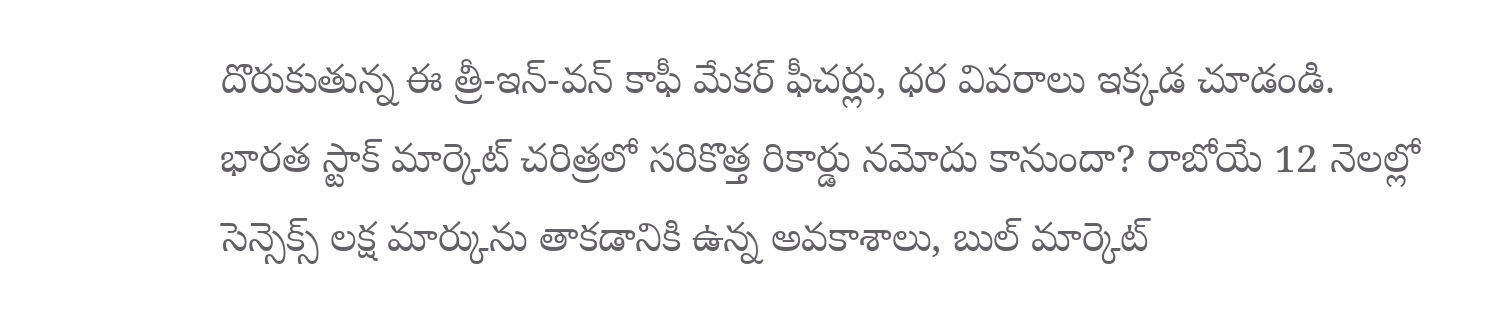దొరుకుతున్న ఈ త్రీ-ఇన్-వన్ కాఫీ మేకర్ ఫీచర్లు, ధర వివరాలు ఇక్కడ చూడండి.
భారత స్టాక్ మార్కెట్ చరిత్రలో సరికొత్త రికార్డు నమోదు కానుందా? రాబోయే 12 నెలల్లో సెన్సెక్స్ లక్ష మార్కును తాకడానికి ఉన్న అవకాశాలు, బుల్ మార్కెట్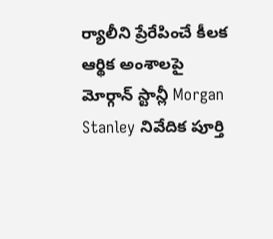ర్యాలీని ప్రేరేపించే కీలక ఆర్థిక అంశాలపై మోర్గాన్ స్టాన్లీ Morgan Stanley నివేదిక పూర్తి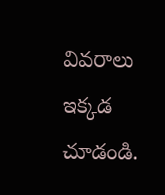వివరాలు ఇక్కడ చూడండి.